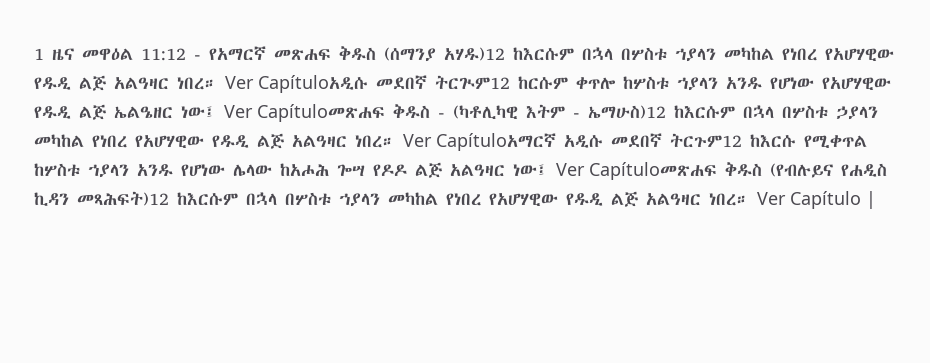1 ዜና መዋዕል 11:12 - የአማርኛ መጽሐፍ ቅዱስ (ሰማንያ አሃዱ)12 ከእርሱም በኋላ በሦስቱ ኀያላን መካከል የነበረ የአሆሃዊው የዱዲ ልጅ አልዓዛር ነበረ። Ver Capítuloአዲሱ መደበኛ ትርጒም12 ከርሱም ቀጥሎ ከሦስቱ ኀያላን አንዱ የሆነው የአሆሃዊው የዱዲ ልጅ ኤልዔዘር ነው፤ Ver Capítuloመጽሐፍ ቅዱስ - (ካቶሊካዊ እትም - ኤማሁስ)12 ከእርሱም በኋላ በሦስቱ ኃያላን መካከል የነበረ የአሆሃዊው የዱዲ ልጅ አልዓዛር ነበረ። Ver Capítuloአማርኛ አዲሱ መደበኛ ትርጉም12 ከእርሱ የሚቀጥል ከሦስቱ ኀያላን አንዱ የሆነው ሌላው ከአሖሕ ጐሣ የዶዶ ልጅ አልዓዛር ነው፤ Ver Capítuloመጽሐፍ ቅዱስ (የብሉይና የሐዲስ ኪዳን መጻሕፍት)12 ከእርሱም በኋላ በሦስቱ ኀያላን መካከል የነበረ የአሆሃዊው የዱዲ ልጅ አልዓዛር ነበረ። Ver Capítulo |